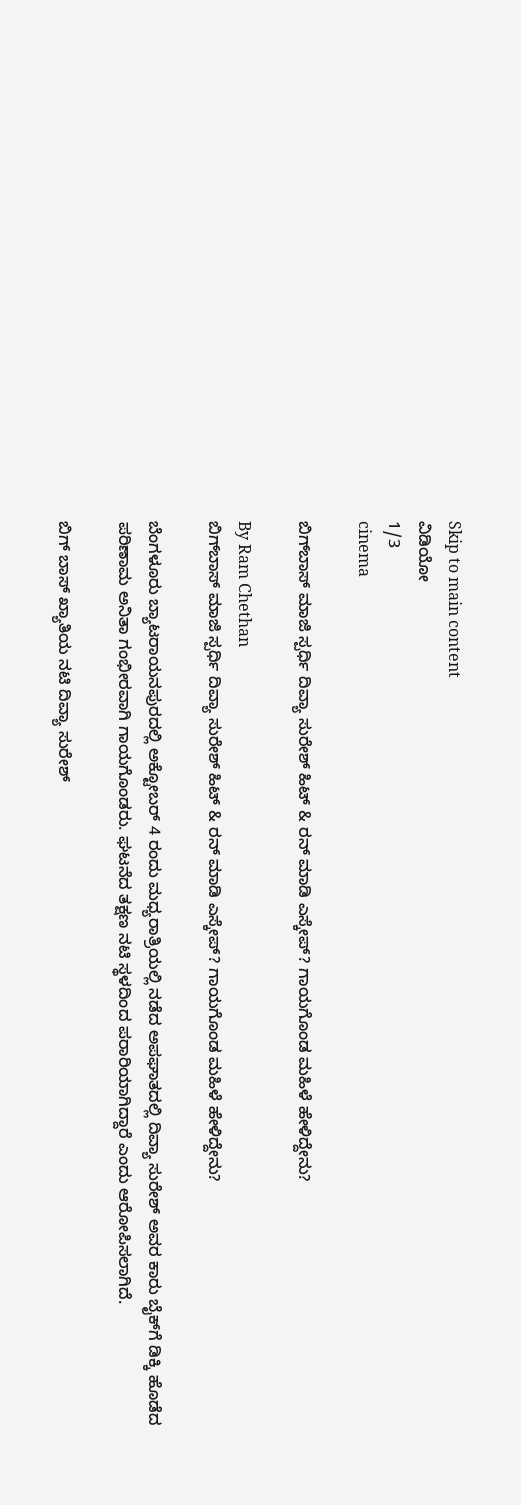Skip to main content
ವಿಡಿಯೋ
1/3
cinema

ಬಿಗ್‌ಬಾಸ್‌ ಮಾಜಿ ಸ್ಪರ್ಧಿ ದಿವ್ಯಾ ಸುರೇಶ್‌ ಹಿಟ್‌ & ರನ್‌ ಮಾಡಿ ಎಸ್ಕೇಪ್? ಗಾಯಗೊಂಡ ಮಹಿಳೆ ಹೇಳಿದ್ದೇನು?

By Ram Chethan
ಬಿಗ್‌ಬಾಸ್‌ ಮಾಜಿ ಸ್ಪರ್ಧಿ ದಿವ್ಯಾ ಸುರೇಶ್‌ ಹಿಟ್‌ & ರನ್‌ ಮಾಡಿ ಎಸ್ಕೇಪ್? ಗಾಯಗೊಂಡ ಮಹಿಳೆ ಹೇಳಿದ್ದೇನು?

ಬೆಂಗಳೂರು ಬ್ಯಾಟರಾಯನಪುರದಲ್ಲಿ ಅಕ್ಟೋಬರ್ 4 ರಂದು ಮಧ್ಯರಾತ್ರಿಯಲ್ಲಿ ನಡೆದ ಅಪಘಾತದಲ್ಲಿ ದಿವ್ಯಾ ಸುರೇಶ್ ಅವರ ಕಾರು ಬೈಕ್‌ಗೆ ಡಿಕ್ಕಿ ಹೊಡೆದ ಪರಿಣಾಮ ಅನಿತಾ ಗಂಭೀರವಾಗಿ ಗಾಯಗೊಂಡರು. ಘಟನೆದ ತಕ್ಷಣ ನಟಿ ಸ್ಥಳದಿಂದ ಪರಾರಿಯಾಗಿದ್ದಾರೆ ಎಂದು ಆರೋಪಿಸಲಾಗಿದೆ.

ಬಿಗ್ ಬಾಸ್ ಖ್ಯಾತಿಯ ನಟಿ ದಿವ್ಯಾ ಸುರೇಶ್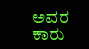ಅವರ ಕಾರು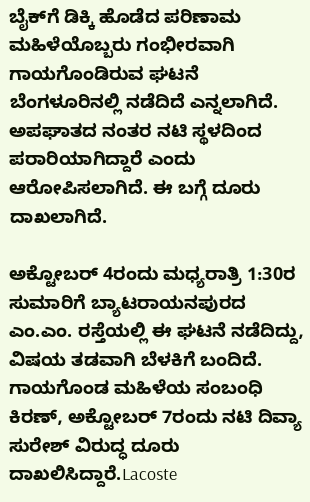ಬೈಕ್‌ಗೆ ಡಿಕ್ಕಿ ಹೊಡೆದ ಪರಿಣಾಮ ಮಹಿಳೆಯೊಬ್ಬರು ಗಂಭೀರವಾಗಿ ಗಾಯಗೊಂಡಿರುವ ಘಟನೆ ಬೆಂಗಳೂರಿನಲ್ಲಿ ನಡೆದಿದೆ ಎನ್ನಲಾಗಿದೆ. ಅಪಘಾತದ ನಂತರ ನಟಿ ಸ್ಥಳದಿಂದ ಪರಾರಿಯಾಗಿದ್ದಾರೆ ಎಂದು ಆರೋಪಿಸಲಾಗಿದೆ. ಈ ಬಗ್ಗೆ ದೂರು ದಾಖಲಾಗಿದೆ.

ಅಕ್ಟೋಬರ್ 4ರಂದು ಮಧ್ಯರಾತ್ರಿ 1:30ರ ಸುಮಾರಿಗೆ ಬ್ಯಾಟರಾಯನಪುರದ ಎಂ.ಎಂ. ರಸ್ತೆಯಲ್ಲಿ ಈ ಘಟನೆ ನಡೆದಿದ್ದು, ವಿಷಯ ತಡವಾಗಿ ಬೆಳಕಿಗೆ ಬಂದಿದೆ. ಗಾಯಗೊಂಡ ಮಹಿಳೆಯ ಸಂಬಂಧಿ ಕಿರಣ್, ಅಕ್ಟೋಬರ್ 7ರಂದು ನಟಿ ದಿವ್ಯಾ ಸುರೇಶ್ ವಿರುದ್ಧ ದೂರು ದಾಖಲಿಸಿದ್ದಾರೆ.Lacoste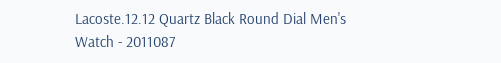Lacoste.12.12 Quartz Black Round Dial Men's Watch - 2011087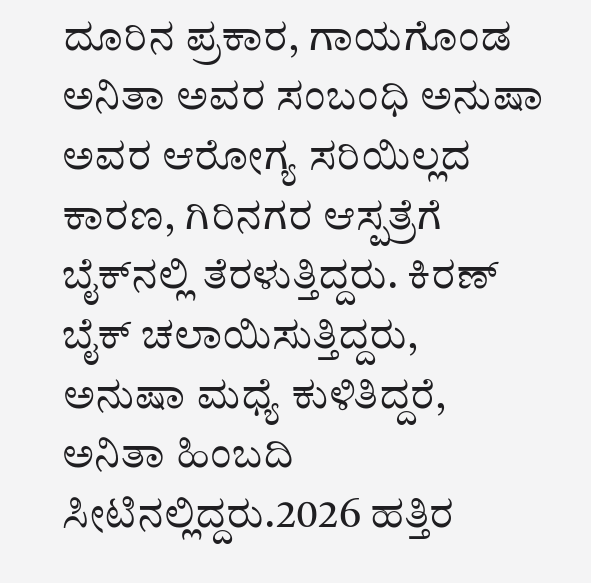ದೂರಿನ ಪ್ರಕಾರ, ಗಾಯಗೊಂಡ ಅನಿತಾ ಅವರ ಸಂಬಂಧಿ ಅನುಷಾ ಅವರ ಆರೋಗ್ಯ ಸರಿಯಿಲ್ಲದ ಕಾರಣ, ಗಿರಿನಗರ ಆಸ್ಪತ್ರೆಗೆ ಬೈಕ್‌ನಲ್ಲಿ ತೆರಳುತ್ತಿದ್ದರು. ಕಿರಣ್ ಬೈಕ್ ಚಲಾಯಿಸುತ್ತಿದ್ದರು, ಅನುಷಾ ಮಧ್ಯೆ ಕುಳಿತಿದ್ದರೆ, ಅನಿತಾ ಹಿಂಬದಿ ಸೀಟಿನಲ್ಲಿದ್ದರು.2026 ಹತ್ತಿರ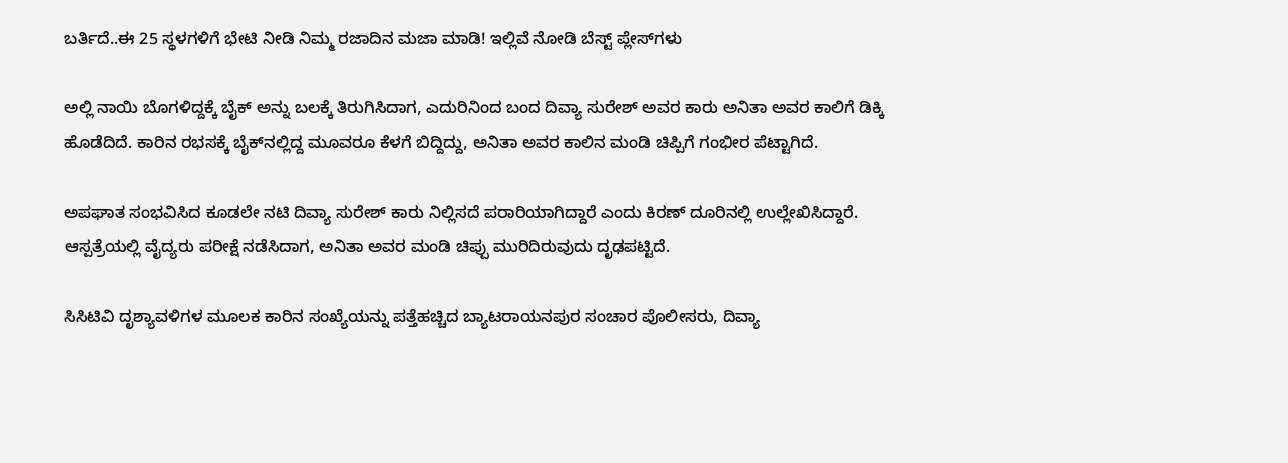ಬರ್ತಿದೆ..ಈ 25 ಸ್ಥಳಗಳಿಗೆ ಭೇಟಿ ನೀಡಿ ನಿಮ್ಮ ರಜಾದಿನ ಮಜಾ ಮಾಡಿ! ಇಲ್ಲಿವೆ ನೋಡಿ ಬೆಸ್ಟ್‌ ಪ್ಲೇಸ್‌ಗಳು

ಅಲ್ಲಿ ನಾಯಿ ಬೊಗಳಿದ್ದಕ್ಕೆ ಬೈಕ್‌ ಅನ್ನು ಬಲಕ್ಕೆ ತಿರುಗಿಸಿದಾಗ, ಎದುರಿನಿಂದ ಬಂದ ದಿವ್ಯಾ ಸುರೇಶ್ ಅವರ ಕಾರು ಅನಿತಾ ಅವರ ಕಾಲಿಗೆ ಡಿಕ್ಕಿ ಹೊಡೆದಿದೆ. ಕಾರಿನ ರಭಸಕ್ಕೆ ಬೈಕ್‌ನಲ್ಲಿದ್ದ ಮೂವರೂ ಕೆಳಗೆ ಬಿದ್ದಿದ್ದು, ಅನಿತಾ ಅವರ ಕಾಲಿನ ಮಂಡಿ ಚಿಪ್ಪಿಗೆ ಗಂಭೀರ ಪೆಟ್ಟಾಗಿದೆ.

ಅಪಘಾತ ಸಂಭವಿಸಿದ ಕೂಡಲೇ ನಟಿ ದಿವ್ಯಾ ಸುರೇಶ್ ಕಾರು ನಿಲ್ಲಿಸದೆ ಪರಾರಿಯಾಗಿದ್ದಾರೆ ಎಂದು ಕಿರಣ್ ದೂರಿನಲ್ಲಿ ಉಲ್ಲೇಖಿಸಿದ್ದಾರೆ. ಆಸ್ಪತ್ರೆಯಲ್ಲಿ ವೈದ್ಯರು ಪರೀಕ್ಷೆ ನಡೆಸಿದಾಗ, ಅನಿತಾ ಅವರ ಮಂಡಿ ಚಿಪ್ಪು ಮುರಿದಿರುವುದು ದೃಢಪಟ್ಟಿದೆ.

ಸಿಸಿಟಿವಿ ದೃಶ್ಯಾವಳಿಗಳ ಮೂಲಕ ಕಾರಿನ ಸಂಖ್ಯೆಯನ್ನು ಪತ್ತೆಹಚ್ಚಿದ ಬ್ಯಾಟರಾಯನಪುರ ಸಂಚಾರ ಪೊಲೀಸರು, ದಿವ್ಯಾ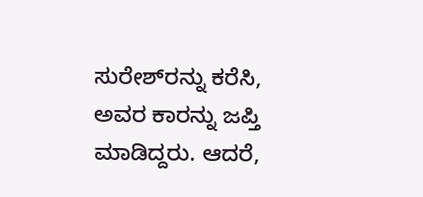ಸುರೇಶ್‌ರನ್ನು ಕರೆಸಿ, ಅವರ ಕಾರನ್ನು ಜಪ್ತಿ ಮಾಡಿದ್ದರು. ಆದರೆ,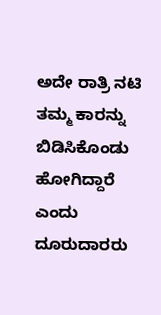ಅದೇ ರಾತ್ರಿ ನಟಿ ತಮ್ಮ ಕಾರನ್ನು ಬಿಡಿಸಿಕೊಂಡು ಹೋಗಿದ್ದಾರೆ ಎಂದು ದೂರುದಾರರು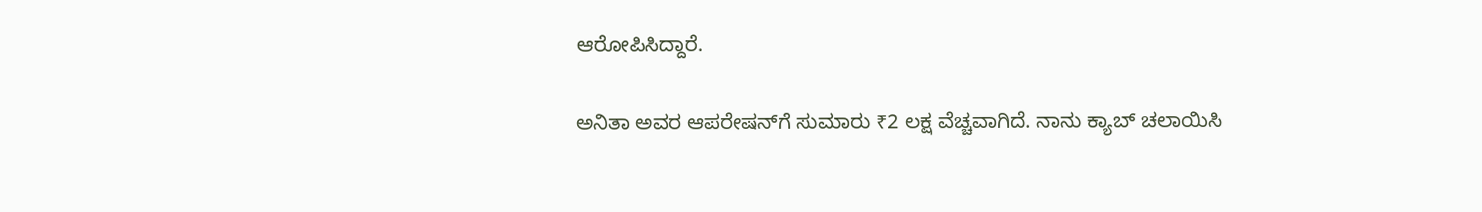ಆರೋಪಿಸಿದ್ದಾರೆ.

ಅನಿತಾ ಅವರ ಆಪರೇಷನ್‌ಗೆ ಸುಮಾರು ₹2 ಲಕ್ಷ ವೆಚ್ಚವಾಗಿದೆ. ನಾನು ಕ್ಯಾಬ್ ಚಲಾಯಿಸಿ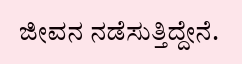ಜೀವನ ನಡೆಸುತ್ತಿದ್ದೇನೆ.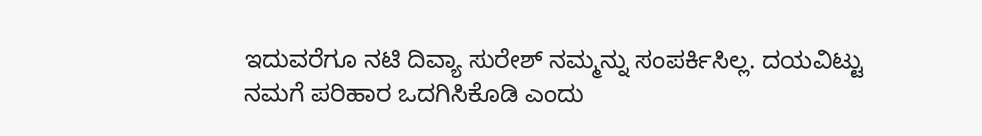ಇದುವರೆಗೂ ನಟಿ ದಿವ್ಯಾ ಸುರೇಶ್ ನಮ್ಮನ್ನು ಸಂಪರ್ಕಿಸಿಲ್ಲ. ದಯವಿಟ್ಟು ನಮಗೆ ಪರಿಹಾರ ಒದಗಿಸಿಕೊಡಿ ಎಂದು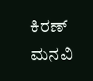ಕಿರಣ್ ಮನವಿ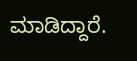ಮಾಡಿದ್ದಾರೆ.